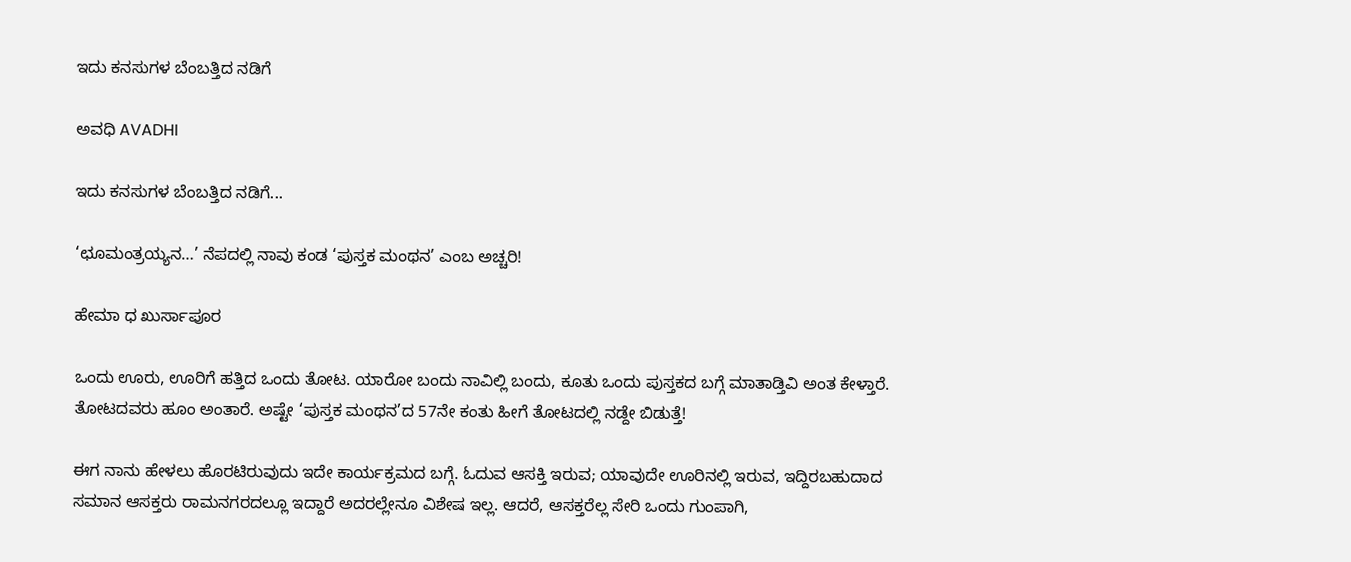ಇದು ಕನಸುಗಳ ಬೆಂಬತ್ತಿದ ನಡಿಗೆ‍

ಅವಧಿ AVADHI

ಇದು ಕನಸುಗಳ ಬೆಂಬತ್ತಿದ ನಡಿಗೆ...

‘ಛೂಮಂತ್ರಯ್ಯನ…’ ನೆಪದಲ್ಲಿ ನಾವು ಕಂಡ ‘ಪುಸ್ತಕ ಮಂಥನ’ ಎಂಬ ಅಚ್ಚರಿ!

ಹೇಮಾ ಧ ಖುರ್ಸಾಪೂರ

ಒಂದು ಊರು, ಊರಿಗೆ ಹತ್ತಿದ ಒಂದು ತೋಟ. ಯಾರೋ ಬಂದು ನಾವಿಲ್ಲಿ ಬಂದು, ಕೂತು ಒಂದು ಪುಸ್ತಕದ ಬಗ್ಗೆ ಮಾತಾಡ್ತಿವಿ ಅಂತ ಕೇಳ್ತಾರೆ. ತೋಟದವರು ಹೂಂ ಅಂತಾರೆ. ಅಷ್ಟೇ ‘ಪುಸ್ತಕ ಮಂಥನ’ದ 57ನೇ ಕಂತು ಹೀಗೆ ತೋಟದಲ್ಲಿ ನಡ್ದೇ ಬಿಡುತ್ತೆ!

ಈಗ ನಾನು ಹೇಳಲು ಹೊರಟಿರುವುದು ಇದೇ ಕಾರ್ಯಕ್ರಮದ ಬಗ್ಗೆ. ಓದುವ ಆಸಕ್ತಿ ಇರುವ; ಯಾವುದೇ ಊರಿನಲ್ಲಿ ಇರುವ, ಇದ್ದಿರಬಹುದಾದ ಸಮಾನ ಆಸಕ್ತರು ರಾಮನಗರದಲ್ಲೂ ಇದ್ದಾರೆ ಅದರಲ್ಲೇನೂ ವಿಶೇಷ ಇಲ್ಲ. ಆದರೆ, ಆಸಕ್ತರೆಲ್ಲ ಸೇರಿ ಒಂದು ಗುಂಪಾಗಿ,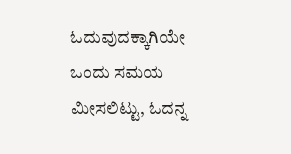ಓದುವುದಕ್ಕಾಗಿಯೇ ಒಂದು ಸಮಯ ಮೀಸಲಿಟ್ಟು, ಓದನ್ನ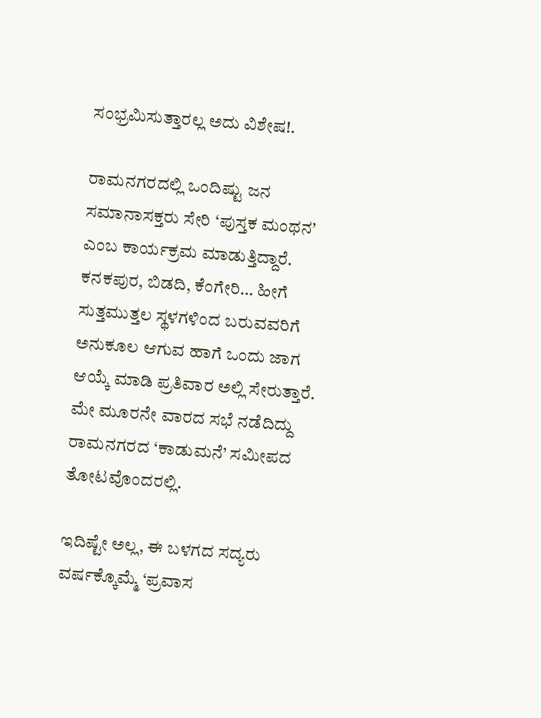ಸಂಭ್ರಮಿಸುತ್ತಾರಲ್ಲ ಅದು ವಿಶೇಷ!.

ರಾಮನಗರದಲ್ಲಿ ಒಂದಿಷ್ಟು ಜನ ಸಮಾನಾಸಕ್ತರು ಸೇರಿ ‘ಪುಸ್ತಕ ಮಂಥನ’ ಎಂಬ ಕಾರ್ಯಕ್ರಮ ಮಾಡುತ್ತಿದ್ದಾರೆ. ಕನಕಪುರ, ಬಿಡದಿ, ಕೆಂಗೇರಿ… ಹೀಗೆ ಸುತ್ತಮುತ್ತಲ ಸ್ಥಳಗಳಿಂದ ಬರುವವರಿಗೆ ಅನುಕೂಲ ಆಗುವ ಹಾಗೆ ಒಂದು ಜಾಗ ಆಯ್ಕೆ ಮಾಡಿ ಪ್ರತಿವಾರ ಅಲ್ಲಿ ಸೇರುತ್ತಾರೆ. ಮೇ ಮೂರನೇ ವಾರದ ಸಭೆ ನಡೆದಿದ್ದು ರಾಮನಗರದ ‘ಕಾಡುಮನೆ’ ಸಮೀಪದ ತೋಟವೊಂದರಲ್ಲಿ.

ಇದಿಷ್ಟೇ ಅಲ್ಲ, ಈ ಬಳಗದ ಸದ್ಯರು ವರ್ಷಕ್ಕೊಮ್ಮೆ ‘ಪ್ರವಾಸ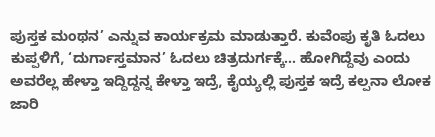ಪುಸ್ತಕ ಮಂಥನ’ ಎನ್ನುವ ಕಾರ್ಯಕ್ರಮ ಮಾಡುತ್ತಾರೆ. ಕುವೆಂಪು ಕೃತಿ ಓದಲು ಕುಪ್ಪಳಿಗೆ, ‘ದುರ್ಗಾಸ್ತಮಾನ’ ಓದಲು ಚಿತ್ರದುರ್ಗಕ್ಕೆ… ಹೋಗಿದ್ದೆವು ಎಂದು ಅವರೆಲ್ಲ ಹೇಳ್ತಾ ಇದ್ದಿದ್ದನ್ನ ಕೇಳ್ತಾ ಇದ್ರೆ, ಕೈಯ್ಯಲ್ಲಿ ಪುಸ್ತಕ ಇದ್ರೆ ಕಲ್ಪನಾ ಲೋಕ ಜಾರಿ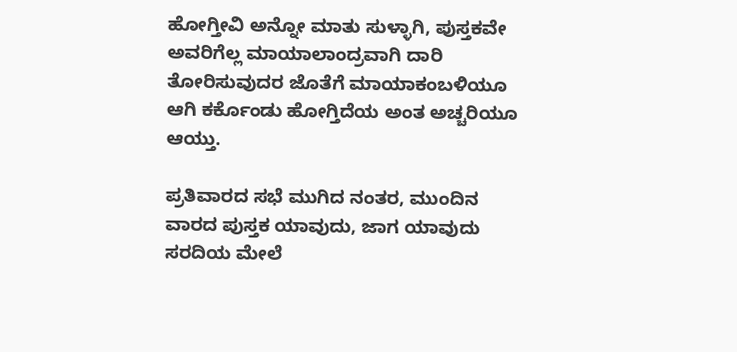ಹೋಗ್ತೀವಿ ಅನ್ನೋ ಮಾತು ಸುಳ್ಳಾಗಿ, ಪುಸ್ತಕವೇ ಅವರಿಗೆಲ್ಲ ಮಾಯಾಲಾಂದ್ರವಾಗಿ ದಾರಿ ತೋರಿಸುವುದರ ಜೊತೆಗೆ ಮಾಯಾಕಂಬಳಿಯೂ ಆಗಿ ಕರ್ಕೊಂಡು ಹೋಗ್ತಿದೆಯ ಅಂತ ಅಚ್ಚರಿಯೂ ಆಯ್ತು.

ಪ್ರತಿವಾರದ ಸಭೆ ಮುಗಿದ ನಂತರ, ಮುಂದಿನ ವಾರದ ಪುಸ್ತಕ ಯಾವುದು, ಜಾಗ ಯಾವುದು ಸರದಿಯ ಮೇಲೆ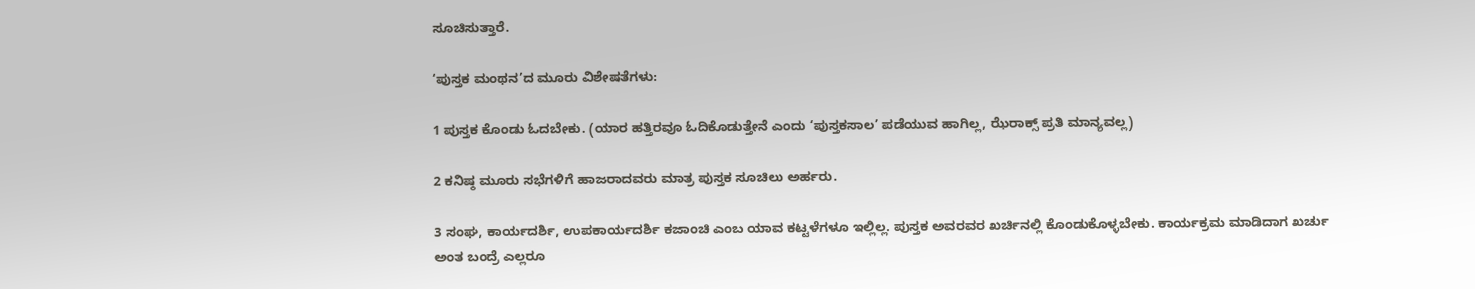ಸೂಚಿಸುತ್ತಾರೆ.

‘ಪುಸ್ತಕ ಮಂಥನ’ದ ಮೂರು ವಿಶೇಷತೆಗಳು:

1 ಪುಸ್ತಕ ಕೊಂಡು ಓದಬೇಕು. (ಯಾರ ಹತ್ತಿರವೂ ಓದಿಕೊಡುತ್ತೇನೆ ಎಂದು ‘ಪುಸ್ತಕಸಾಲ’ ಪಡೆಯುವ ಹಾಗಿಲ್ಲ, ಝೆರಾಕ್ಸ್ ಪ್ರತಿ ಮಾನ್ಯವಲ್ಲ)

2 ಕನಿಷ್ಠ ಮೂರು ಸಭೆಗಳಿಗೆ ಹಾಜರಾದವರು ಮಾತ್ರ ಪುಸ್ತಕ ಸೂಚಿಲು ಅರ್ಹರು.

3 ಸಂಘ, ಕಾರ್ಯದರ್ಶಿ, ಉಪಕಾರ್ಯದರ್ಶಿ ಕಜಾಂಚಿ ಎಂಬ ಯಾವ ಕಟ್ಟಳೆಗಳೂ ಇಲ್ಲಿಲ್ಲ. ಪುಸ್ತಕ ಅವರವರ ಖರ್ಚಿನಲ್ಲಿ ಕೊಂಡುಕೊಳ್ಳಬೇಕು. ಕಾರ್ಯಕ್ರಮ ಮಾಡಿದಾಗ ಖರ್ಚು ಅಂತ ಬಂದ್ರೆ ಎಲ್ಲರೂ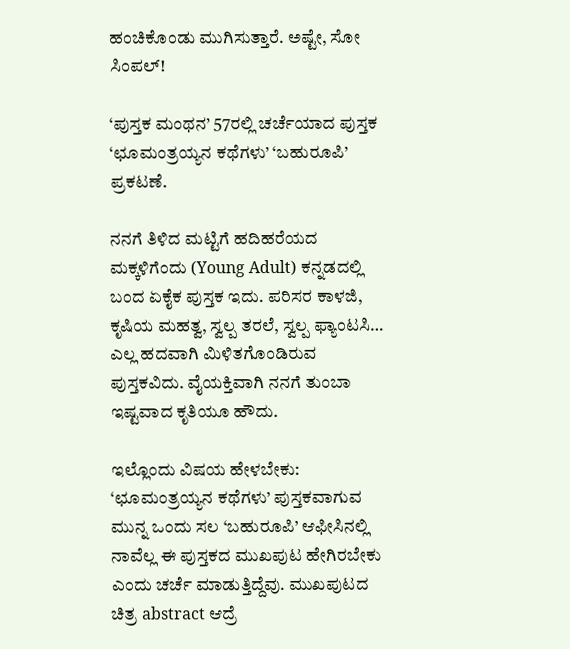ಹಂಚಿಕೊಂಡು ಮುಗಿಸುತ್ತಾರೆ. ಅಷ್ಟೇ, ಸೋ ಸಿಂಪಲ್!

‘ಪುಸ್ತಕ ಮಂಥನ’ 57ರಲ್ಲಿ ಚರ್ಚೆಯಾದ ಪುಸ್ತಕ ‘ಛೂಮಂತ್ರಯ್ಯನ ಕಥೆಗಳು’ ‘ಬಹುರೂಪಿ’ ಪ್ರಕಟಣೆ.

ನನಗೆ ತಿಳಿದ ಮಟ್ಟಿಗೆ ಹದಿಹರೆಯದ ಮಕ್ಕಳಿಗೆಂದು (Young Adult) ಕನ್ನಡದಲ್ಲಿ ಬಂದ ಏಕೈಕ ಪುಸ್ತಕ ಇದು. ಪರಿಸರ ಕಾಳಜಿ, ಕೃಷಿಯ ಮಹತ್ವ, ಸ್ವಲ್ಪ ತರಲೆ, ಸ್ವಲ್ಪ ಫ್ಯಾಂಟಸಿ… ಎಲ್ಲ ಹದವಾಗಿ ಮಿಳಿತಗೊಂಡಿರುವ ಪುಸ್ತಕವಿದು. ವೈಯಕ್ತಿವಾಗಿ ನನಗೆ ತುಂಬಾ ಇಷ್ಟವಾದ ಕೃತಿಯೂ ಹೌದು.

ಇಲ್ಲೊಂದು ವಿಷಯ ಹೇಳಬೇಕು: ‘ಛೂಮಂತ್ರಯ್ಯನ ಕಥೆಗಳು’ ಪುಸ್ತಕವಾಗುವ ಮುನ್ನ ಒಂದು ಸಲ ‘ಬಹುರೂಪಿ’ ಆಫೀಸಿನಲ್ಲಿ ನಾವೆಲ್ಲ ಈ ಪುಸ್ತಕದ ಮುಖಪುಟ ಹೇಗಿರಬೇಕು ಎಂದು ಚರ್ಚೆ ಮಾಡುತ್ತಿದ್ದೆವು. ಮುಖಪುಟದ ಚಿತ್ರ abstract ಆದ್ರೆ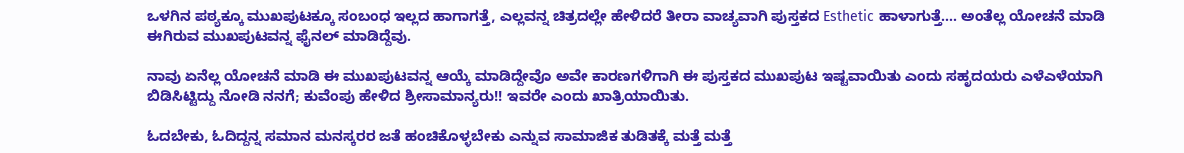ಒಳಗಿನ ಪಠ್ಯಕ್ಕೂ ಮುಖಪುಟಕ್ಕೂ ಸಂಬಂಧ ಇಲ್ಲದ ಹಾಗಾಗತ್ತೆ, ಎಲ್ಲವನ್ನ ಚಿತ್ರದಲ್ಲೇ ಹೇಳಿದರೆ ತೀರಾ ವಾಚ್ಯವಾಗಿ ಪುಸ್ತಕದ Esthetic ಹಾಳಾಗುತ್ತೆ…. ಅಂತೆಲ್ಲ ಯೋಚನೆ ಮಾಡಿ ಈಗಿರುವ ಮುಖಪುಟವನ್ನ ಫೈನಲ್ ಮಾಡಿದ್ದೆವು.

ನಾವು ಏನೆಲ್ಲ ಯೋಚನೆ ಮಾಡಿ ಈ ಮುಖಪುಟವನ್ನ ಆಯ್ಕೆ ಮಾಡಿದ್ದೇವೊ ಅವೇ ಕಾರಣಗಳಿಗಾಗಿ ಈ ಪುಸ್ತಕದ ಮುಖಪುಟ ಇಷ್ಟವಾಯಿತು ಎಂದು ಸಹೃದಯರು ಎಳೆಎಳೆಯಾಗಿ ಬಿಡಿಸಿಟ್ಟಿದ್ದು ನೋಡಿ ನನಗೆ; ಕುವೆಂಪು ಹೇಳಿದ ಶ್ರೀಸಾಮಾನ್ಯರು!! ಇವರೇ ಎಂದು ಖಾತ್ರಿಯಾಯಿತು.

ಓದಬೇಕು, ಓದಿದ್ದನ್ನ ಸಮಾನ ಮನಸ್ಕರರ ಜತೆ ಹಂಚಿಕೊಳ್ಳಬೇಕು ಎನ್ನುವ ಸಾಮಾಜಿಕ ತುಡಿತಕ್ಕೆ ಮತ್ತೆ ಮತ್ತೆ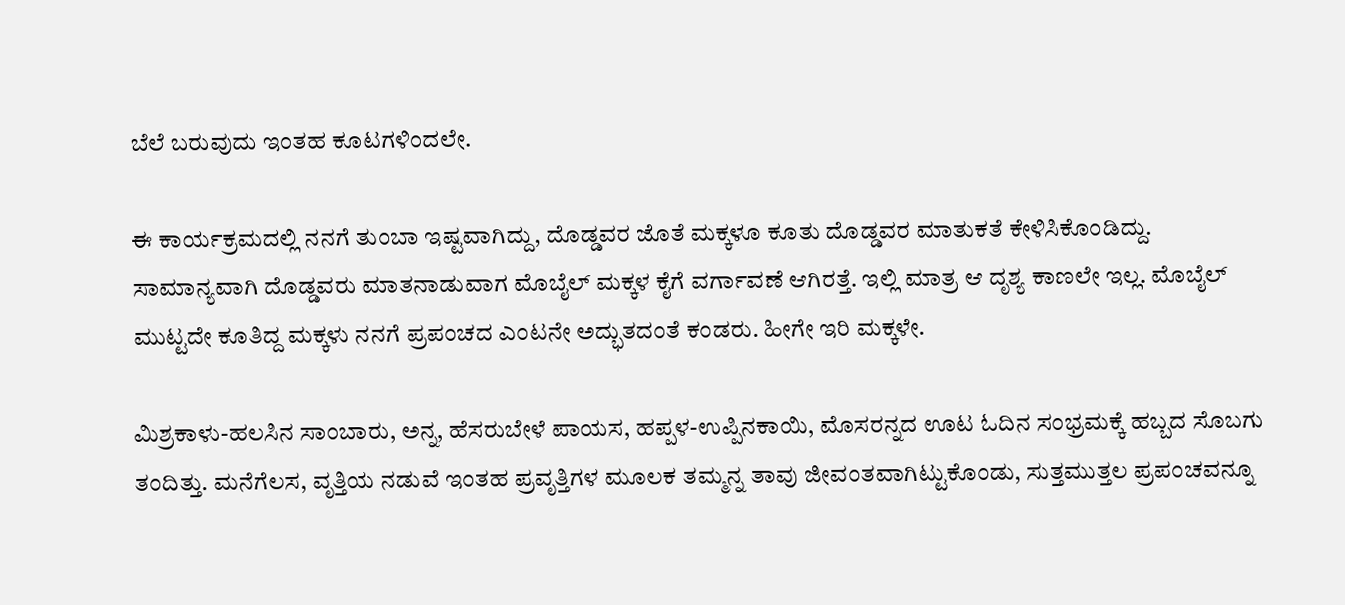ಬೆಲೆ ಬರುವುದು ಇಂತಹ ಕೂಟಗಳಿಂದಲೇ.

ಈ ಕಾರ್ಯಕ್ರಮದಲ್ಲಿ ನನಗೆ ತುಂಬಾ ಇಷ್ಟವಾಗಿದ್ದು, ದೊಡ್ಡವರ ಜೊತೆ ಮಕ್ಕಳೂ ಕೂತು ದೊಡ್ಡವರ ಮಾತುಕತೆ ಕೇಳಿಸಿಕೊಂಡಿದ್ದು. ಸಾಮಾನ್ಯವಾಗಿ ದೊಡ್ಡವರು ಮಾತನಾಡುವಾಗ ಮೊಬೈಲ್ ಮಕ್ಕಳ ಕೈಗೆ ವರ್ಗಾವಣೆ ಆಗಿರತ್ತೆ. ಇಲ್ಲಿ ಮಾತ್ರ ಆ ದೃಶ್ಯ ಕಾಣಲೇ ಇಲ್ಲ. ಮೊಬೈಲ್ ಮುಟ್ಟದೇ ಕೂತಿದ್ದ ಮಕ್ಕಳು ನನಗೆ ಪ್ರಪಂಚದ ಎಂಟನೇ ಅದ್ಭುತದಂತೆ ಕಂಡರು. ಹೀಗೇ ಇರಿ ಮಕ್ಕಳೇ.

ಮಿಶ್ರಕಾಳು-ಹಲಸಿನ ಸಾಂಬಾರು, ಅನ್ನ, ಹೆಸರುಬೇಳೆ ಪಾಯಸ, ಹಪ್ಪಳ-ಉಪ್ಪಿನಕಾಯಿ, ಮೊಸರನ್ನದ ಊಟ ಓದಿನ ಸಂಭ್ರಮಕ್ಕೆ ಹಬ್ಬದ ಸೊಬಗು ತಂದಿತ್ತು. ಮನೆಗೆಲಸ, ವೃತ್ತಿಯ ನಡುವೆ ಇಂತಹ ಪ್ರವೃತ್ತಿಗಳ ಮೂಲಕ ತಮ್ಮನ್ನ ತಾವು ಜೀವಂತವಾಗಿಟ್ಟುಕೊಂಡು, ಸುತ್ತಮುತ್ತಲ ಪ್ರಪಂಚವನ್ನೂ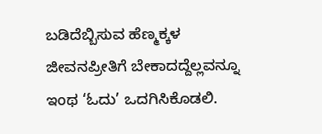ಬಡಿದೆಬ್ಬಿಸುವ ಹೆಣ್ಮಕ್ಕಳ ಜೀವನಪ್ರೀತಿಗೆ ಬೇಕಾದದ್ದೆಲ್ಲವನ್ನೂ ಇಂಥ ‘ಓದು’ ಒದಗಿಸಿಕೊಡಲಿ.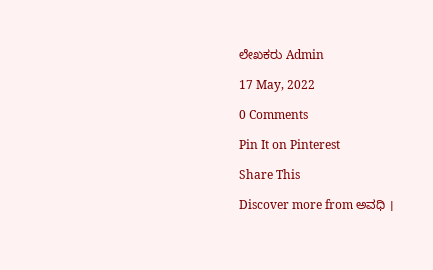ಲೇಖಕರು Admin

17 May, 2022

0 Comments

Pin It on Pinterest

Share This

Discover more from ಅವಧಿ ।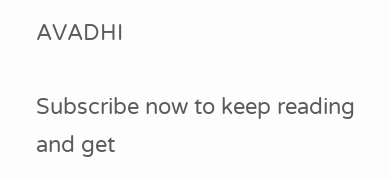AVADHI

Subscribe now to keep reading and get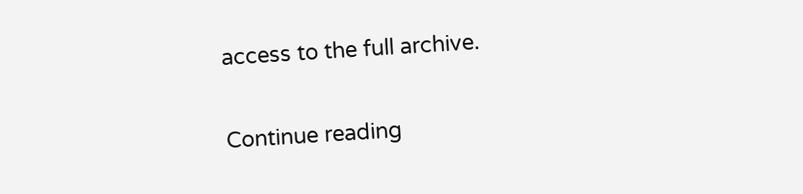access to the full archive.

Continue reading